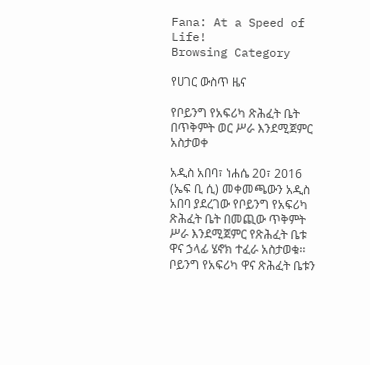Fana: At a Speed of Life!
Browsing Category

የሀገር ውስጥ ዜና

የቦይንግ የአፍሪካ ጽሕፈት ቤት በጥቅምት ወር ሥራ እንደሚጀምር አስታወቀ

አዲስ አበባ፣ ነሐሴ 20፣ 2016 (ኤፍ ቢ ሲ) መቀመጫውን አዲስ አበባ ያደረገው የቦይንግ የአፍሪካ ጽሕፈት ቤት በመጪው ጥቅምት ሥራ እንደሚጀምር የጽሕፈት ቤቱ ዋና ኃላፊ ሄኖክ ተፈራ አስታወቁ፡፡ ቦይንግ የአፍሪካ ዋና ጽሕፈት ቤቱን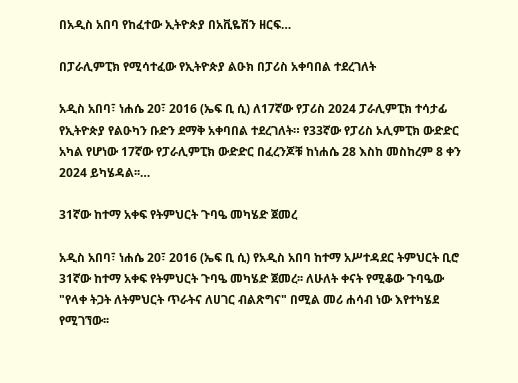በአዲስ አበባ የከፈተው ኢትዮጵያ በአቪዬሽን ዘርፍ…

በፓራሊምፒክ የሚሳተፈው የኢትዮጵያ ልዑክ በፓሪስ አቀባበል ተደረገለት

አዲስ አበባ፣ ነሐሴ 20፣ 2016 (ኤፍ ቢ ሲ) ለ17ኛው የፓሪስ 2024 ፓራሊምፒክ ተሳታፊ የኢትዮጵያ የልዑካን ቡድን ደማቅ አቀባበል ተደረገለት። የ33ኛው የፓሪስ ኦሊምፒክ ውድድር አካል የሆነው 17ኛው የፓራሊምፒክ ውድድር በፈረንጆቹ ከነሐሴ 28 እስከ መስከረም 8 ቀን 2024 ይካሄዳል፡፡…

31ኛው ከተማ አቀፍ የትምህርት ጉባዔ መካሄድ ጀመረ

አዲስ አበባ፣ ነሐሴ 20፣ 2016 (ኤፍ ቢ ሲ) የአዲስ አበባ ከተማ አሥተዳደር ትምህርት ቢሮ 31ኛው ከተማ አቀፍ የትምህርት ጉባዔ መካሄድ ጀመረ፡፡ ለሁለት ቀናት የሚቆው ጉባዔው "የላቀ ትጋት ለትምህርት ጥራትና ለሀገር ብልጽግና" በሚል መሪ ሐሳብ ነው እየተካሄደ የሚገኘው፡፡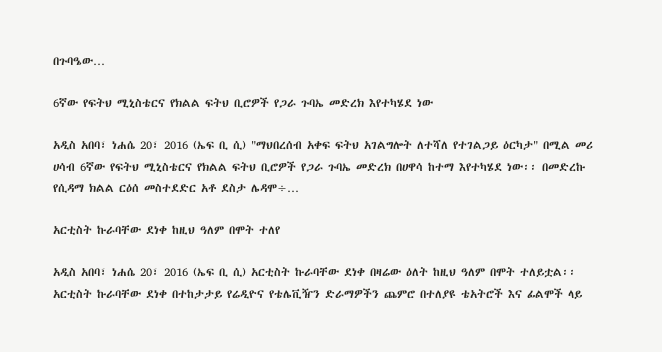በጉባዔው…

6ኛው የፍትህ ሚኒስቴርና የክልል ፍትህ ቢሮዎች የጋራ ጉባኤ መድረክ እየተካሄደ ነው

አዲስ አበባ፣ ነሐሴ 20፣ 2016 (ኤፍ ቢ ሲ) "ማህበረሰብ አቀፍ ፍትህ አገልግሎት ለተሻለ የተገልጋይ ዕርካታ" በሚል መሪ ሀሳብ 6ኛው የፍትህ ሚኒስቴርና የክልል ፍትህ ቢሮዎች የጋራ ጉባኤ መድረክ በሀዋሳ ከተማ እየተካሄደ ነው፡፡ በመድረኩ የሲዳማ ክልል ርዕሰ መስተደድር አቶ ደስታ ሌዳሞ÷…

አርቲስት ኩራባቸው ደነቀ ከዚህ ዓለም በሞት ተለየ

አዲስ አበባ፣ ነሐሴ 20፣ 2016 (ኤፍ ቢ ሲ) አርቲስት ኩራባቸው ደነቀ በዛሬው ዕለት ከዚህ ዓለም በሞት ተለይቷል፡፡ አርቲስት ኩራባቸው ደነቀ በተከታታይ የሬዲዮና የቴሌቪዥን ድራማዎችን ጨምሮ በተለያዩ ቴአትሮች እና ፊልሞች ላይ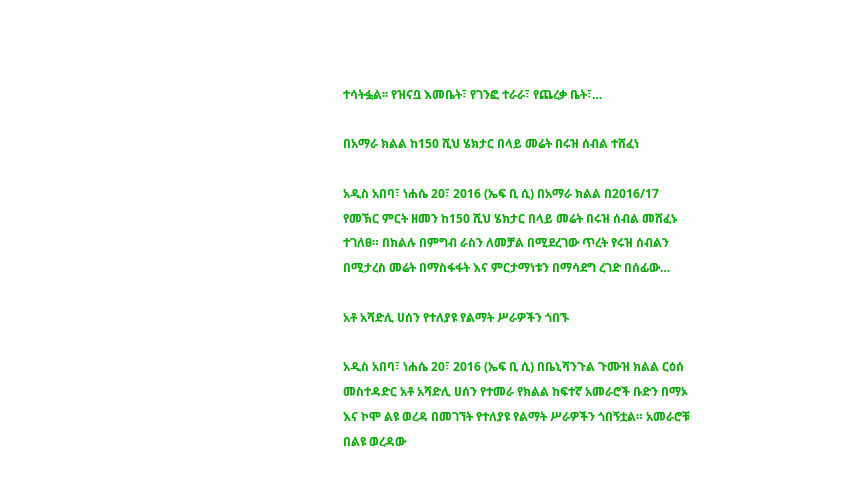ተሳትፏል፡፡ የዝናቧ እመቤት፣ የገንፎ ተራራ፣ የጨረቃ ቤት፣…

በአማራ ክልል ከ150 ሺህ ሄክታር በላይ መሬት በሩዝ ሰብል ተሸፈነ

አዲስ አበባ፣ ነሐሴ 20፣ 2016 (ኤፍ ቢ ሲ) በአማራ ክልል በ2016/17 የመኽር ምርት ዘመን ከ150 ሺህ ሄክታር በላይ መሬት በሩዝ ሰብል መሸፈኑ ተገለፀ። በክልሉ በምግብ ራስን ለመቻል በሚደረገው ጥረት የሩዝ ሰብልን በሚታረስ መሬት በማስፋፋት እና ምርታማነቱን በማሳደግ ረገድ በሰፊው…

አቶ አሻድሊ ሀሰን የተለያዩ የልማት ሥራዎችን ጎበኙ

አዲስ አበባ፣ ነሐሴ 20፣ 2016 (ኤፍ ቢ ሲ) በቤኒሻንጉል ጉሙዝ ክልል ርዕሰ መስተዳድር አቶ አሻድሊ ሀሰን የተመራ የክልል ከፍተኛ አመራሮች ቡድን በማኦ እና ኮሞ ልዩ ወረዳ በመገኘት የተለያዩ የልማት ሥራዎችን ጎበኝቷል። አመራሮቹ በልዩ ወረዳው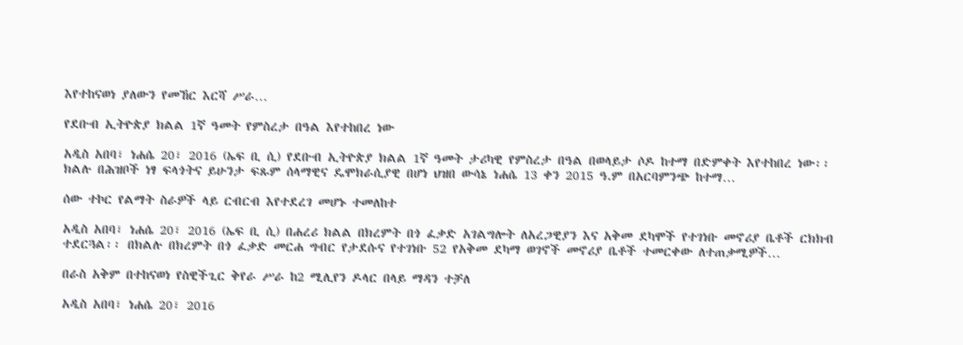እየተከናወነ ያለውን የመኸር እርሻ ሥራ…

የደቡብ ኢትዮጵያ ክልል 1ኛ ዓመት የምስረታ በዓል እየተከበረ ነው

አዲስ አበባ፣ ነሐሴ 20፣ 2016 (ኤፍ ቢ ሲ) የደቡብ ኢትዮጵያ ክልል 1ኛ ዓመት ታሪካዊ የምስረታ በዓል በወላይታ ሶዶ ከተማ በድምቀት እየተከበረ ነው፡፡ ክልሉ በሕዝቦች ነፃ ፍላጎትና ይሁንታ ፍጹም ሰላማዊና ዴሞክራሲያዊ በሆነ ህዝበ ውሳኔ ነሐሴ 13 ቀን 2015 ዓ.ም በአርባምንጭ ከተማ…

ሰው ተኮር የልማት ስራዎች ላይ ርብርብ እየተደረገ መሆኑ ተመለከተ

አዲስ አበባ፣ ነሐሴ 20፣ 2016 (ኤፍ ቢ ሲ) በሐረሪ ክልል በክረምት በጎ ፈቃድ አገልግሎት ለአረጋዊያን እና አቅመ ደካሞች የተገነቡ መኖሪያ ቤቶች ርክክብ ተደርጓል፡፡ በክልሉ በክረምት በጎ ፈቃድ መርሐ ግብር የታደሱና የተገነቡ 52 የአቅመ ደካማ ወገኖች መኖሪያ ቤቶች ተመርቀው ለተጠቃሚዎች…

በራስ አቅም በተከናወነ የስዊችጊር ቅየራ ሥራ ከ2 ሚሊየን ዶላር በላይ ማዳን ተቻለ

አዲስ አበባ፣ ነሐሴ 20፣ 2016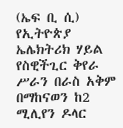(ኤፍ ቢ ሲ) የኢትዮጵያ ኤሌክትሪክ ሃይል የስዊችጊር ቅየራ ሥራን በራስ አቅም በማከናወን ከ2 ሚሊየን ዶላር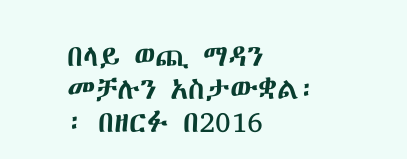በላይ ወጪ ማዳን መቻሉን አስታውቋል፡፡ በዘርፉ በ2016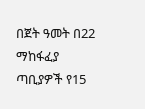በጀት ዓመት በ22 ማከፋፈያ ጣቢያዎች የ15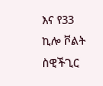እና የ33 ኪሎ ቮልት ስዊችጊር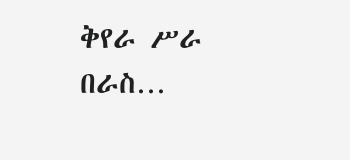ቅየራ ሥራ በራስ…